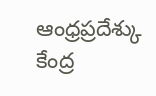ఆంధ్రప్రదేశ్కు కేంద్ర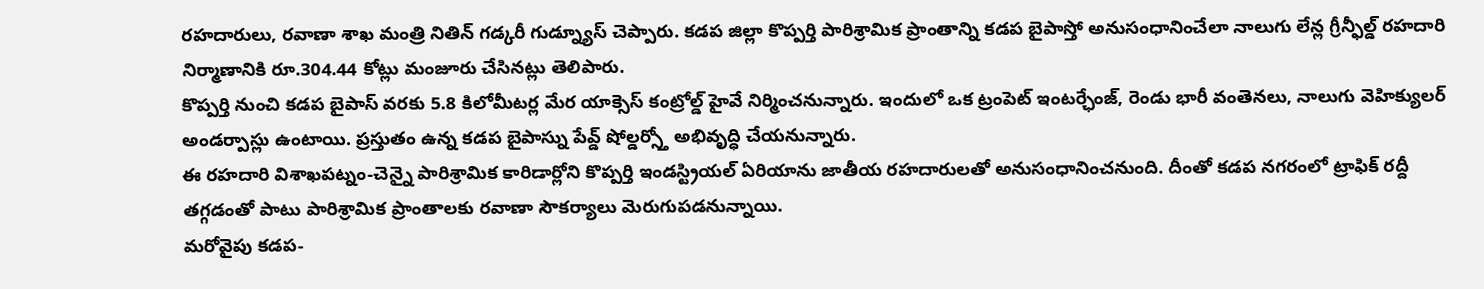రహదారులు, రవాణా శాఖ మంత్రి నితిన్ గడ్కరీ గుడ్న్యూస్ చెప్పారు. కడప జిల్లా కొప్పర్తి పారిశ్రామిక ప్రాంతాన్ని కడప బైపాస్తో అనుసంధానించేలా నాలుగు లేన్ల గ్రీన్ఫీల్డ్ రహదారి నిర్మాణానికి రూ.304.44 కోట్లు మంజూరు చేసినట్లు తెలిపారు.
కొప్పర్తి నుంచి కడప బైపాస్ వరకు 5.8 కిలోమీటర్ల మేర యాక్సెస్ కంట్రోల్డ్ హైవే నిర్మించనున్నారు. ఇందులో ఒక ట్రంపెట్ ఇంటర్ఛేంజ్, రెండు భారీ వంతెనలు, నాలుగు వెహిక్యులర్ అండర్పాస్లు ఉంటాయి. ప్రస్తుతం ఉన్న కడప బైపాస్ను పేవ్డ్ షోల్డర్స్తో అభివృద్ధి చేయనున్నారు.
ఈ రహదారి విశాఖపట్నం-చెన్నై పారిశ్రామిక కారిడార్లోని కొప్పర్తి ఇండస్ట్రియల్ ఏరియాను జాతీయ రహదారులతో అనుసంధానించనుంది. దీంతో కడప నగరంలో ట్రాఫిక్ రద్దీ తగ్గడంతో పాటు పారిశ్రామిక ప్రాంతాలకు రవాణా సౌకర్యాలు మెరుగుపడనున్నాయి.
మరోవైపు కడప-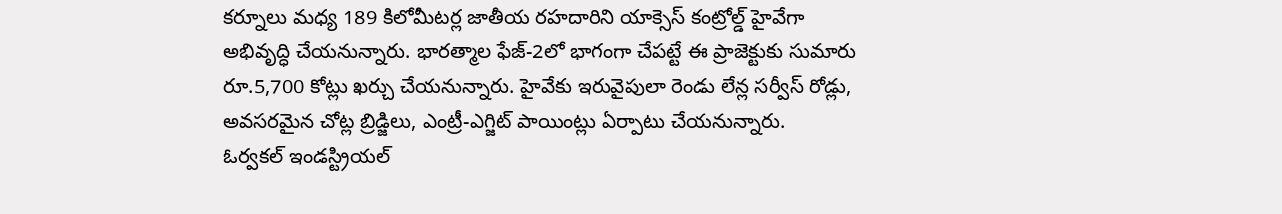కర్నూలు మధ్య 189 కిలోమీటర్ల జాతీయ రహదారిని యాక్సెస్ కంట్రోల్డ్ హైవేగా అభివృద్ధి చేయనున్నారు. భారత్మాల ఫేజ్-2లో భాగంగా చేపట్టే ఈ ప్రాజెక్టుకు సుమారు రూ.5,700 కోట్లు ఖర్చు చేయనున్నారు. హైవేకు ఇరువైపులా రెండు లేన్ల సర్వీస్ రోడ్లు, అవసరమైన చోట్ల బ్రిడ్జిలు, ఎంట్రీ-ఎగ్జిట్ పాయింట్లు ఏర్పాటు చేయనున్నారు.
ఓర్వకల్ ఇండస్ట్రియల్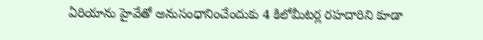ఏరియాను హైవేతో అనుసంధానించేందుకు 4 కిలోమీటర్ల రహదారిని కూడా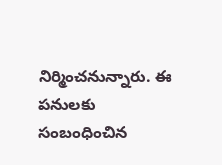నిర్మించనున్నారు. ఈ పనులకు సంబంధించిన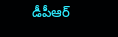డీపీఆర్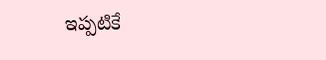ఇప్పటికే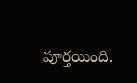పూర్తయింది.